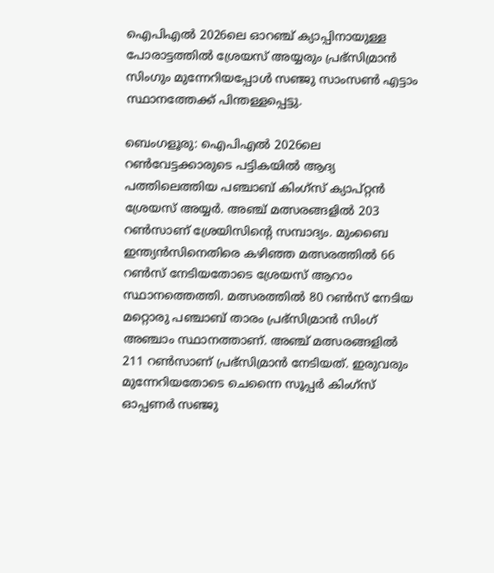ഐപിഎൽ 2026ലെ ഓറഞ്ച് ക്യാപ്പിനായുള്ള പോരാട്ടത്തിൽ ശ്രേയസ് അയ്യരും പ്രഭ്‌സിമ്രാൻ സിംഗും മുന്നേറിയപ്പോൾ സഞ്ജു സാംസൺ എട്ടാം സ്ഥാനത്തേക്ക് പിന്തള്ളപ്പെട്ടു.

ബെംഗളൂരു: ഐപിഎല്‍ 2026ലെ റണ്‍വേട്ടക്കാരുടെ പട്ടികയില്‍ ആദ്യ പത്തിലെത്തിയ പഞ്ചാബ് കിംഗ്‌സ് ക്യാപ്റ്റന്‍ ശ്രേയസ് അയ്യര്‍. അഞ്ച് മത്സരങ്ങളില്‍ 203 റണ്‍സാണ് ശ്രേയിസിന്റെ സമ്പാദ്യം. മുംബൈ ഇന്ത്യന്‍സിനെതിരെ കഴിഞ്ഞ മത്സരത്തില്‍ 66 റണ്‍സ് നേടിയതോടെ ശ്രേയസ് ആറാം സ്ഥാനത്തെത്തി. മത്സരത്തില്‍ 80 റണ്‍സ് നേടിയ മറ്റൊരു പഞ്ചാബ് താരം പ്രഭ്‌സിമ്രാന്‍ സിംഗ് അഞ്ചാം സ്ഥാനത്താണ്. അഞ്ച് മത്സരങ്ങളില്‍ 211 റണ്‍സാണ് പ്രഭ്‌സിമ്രാന്‍ നേടിയത്. ഇരുവരും മുന്നേറിയതോടെ ചെന്നൈ സൂപ്പര്‍ കിംഗ്‌സ് ഓപ്പണര്‍ സഞ്ജു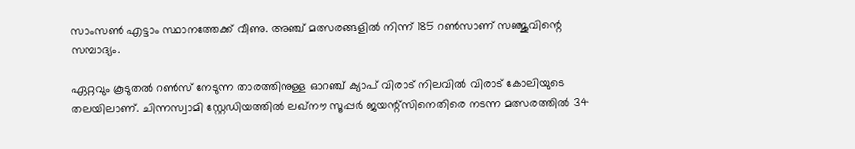സാംസണ്‍ എട്ടാം സ്ഥാനത്തേക്ക് വീണു. അഞ്ച് മത്സരങ്ങളില്‍ നിന്ന് 185 റണ്‍സാണ് സഞ്ജുവിന്റെ സമ്പാദ്യം.

ഏറ്റവും കൂടുതല്‍ റണ്‍സ് നേടുന്ന താരത്തിനുള്ള ഓറഞ്ച് ക്യാപ് വിരാട് നിലവില്‍ വിരാട് കോലിയുടെ തലയിലാണ്. ചിന്നസ്വാമി സ്റ്റേഡിയത്തില്‍ ലഖ്‌നൗ സൂപ്പര്‍ ജയന്റ്‌സിനെതിരെ നടന്ന മത്സരത്തില്‍ 34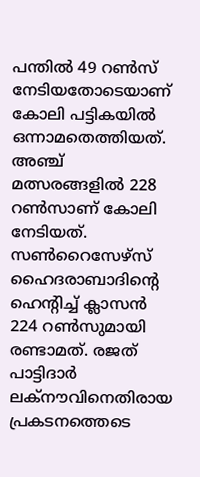പന്തില്‍ 49 റണ്‍സ് നേടിയതോടെയാണ് കോലി പട്ടികയില്‍ ഒന്നാമതെത്തിയത്. അഞ്ച് മത്സരങ്ങളില്‍ 228 റണ്‍സാണ് കോലി നേടിയത്. സണ്‍റൈസേഴ്സ് ഹൈദരാബാദിന്റെ ഹെന്റിച്ച് ക്ലാസന്‍ 224 റണ്‍സുമായി രണ്ടാമത്. രജത് പാട്ടിദാര്‍ ലക്‌നൗവിനെതിരായ പ്രകടനത്തെടെ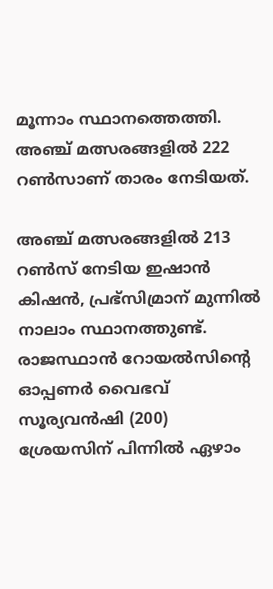മൂന്നാം സ്ഥാനത്തെത്തി. അഞ്ച് മത്സരങ്ങളില്‍ 222 റണ്‍സാണ് താരം നേടിയത്.

അഞ്ച് മത്സരങ്ങളില്‍ 213 റണ്‍സ് നേടിയ ഇഷാന്‍ കിഷന്‍, പ്രഭ്‌സിമ്രാന് മുന്നില്‍ നാലാം സ്ഥാനത്തുണ്ട്. രാജസ്ഥാന്‍ റോയല്‍സിന്റെ ഓപ്പണര്‍ വൈഭവ് സൂര്യവന്‍ഷി (200) ശ്രേയസിന് പിന്നില്‍ ഏഴാം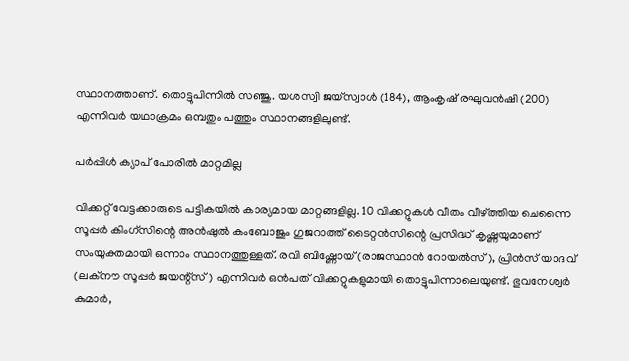സ്ഥാനത്താണ്. തൊട്ടുപിന്നില്‍ സഞ്ജു. യശസ്വി ജയ്‌സ്വാള്‍ (184), ആംകൃഷ് രഘുവന്‍ഷി (200) എന്നിവര്‍ യഥാക്രമം ഒമ്പതും പത്തും സ്ഥാനങ്ങളിലുണ്ട്.

പര്‍പ്പിള്‍ ക്യാപ് പോരില്‍ മാറ്റമില്ല

വിക്കറ്റ് വേട്ടക്കാരുടെ പട്ടികയില്‍ കാര്യമായ മാറ്റങ്ങളില്ല. 10 വിക്കറ്റുകള്‍ വീതം വീഴ്ത്തിയ ചെന്നൈ സൂപ്പര്‍ കിംഗ്സിന്റെ അന്‍ഷുല്‍ കംബോജും ഗുജറാത്ത് ടൈറ്റന്‍സിന്റെ പ്രസിദ്ധ് കൃഷ്ണയുമാണ് സംയുക്തമായി ഒന്നാം സ്ഥാനത്തുള്ളത്. രവി ബിഷ്ണോയ് (രാജസ്ഥാന്‍ റോയല്‍സ്), പ്രിന്‍സ് യാദവ് (ലക്നൗ സൂപ്പര്‍ ജയന്റ്സ്) എന്നിവര്‍ ഒന്‍പത് വിക്കറ്റുകളുമായി തൊട്ടുപിന്നാലെയുണ്ട്. ഭുവനേശ്വര്‍ കുമാര്‍,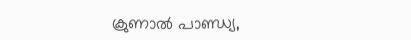ക്രുണാല്‍ പാണ്ഡ്യ,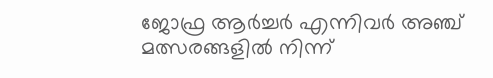ജോഫ്ര ആര്‍ച്ചര്‍ എന്നിവര്‍ അഞ്ച് മത്സരങ്ങളില്‍ നിന്ന്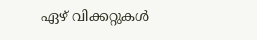ഏഴ് വിക്കറ്റുകള്‍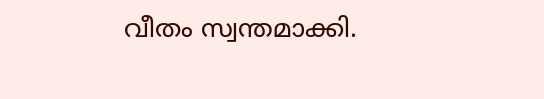വീതം സ്വന്തമാക്കി.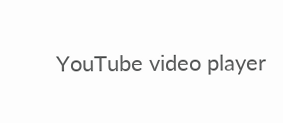YouTube video player